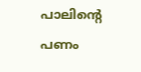പാലിന്റെ പണം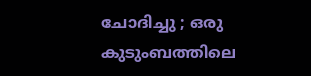ചോദിച്ചു ; ഒരു കുടുംബത്തിലെ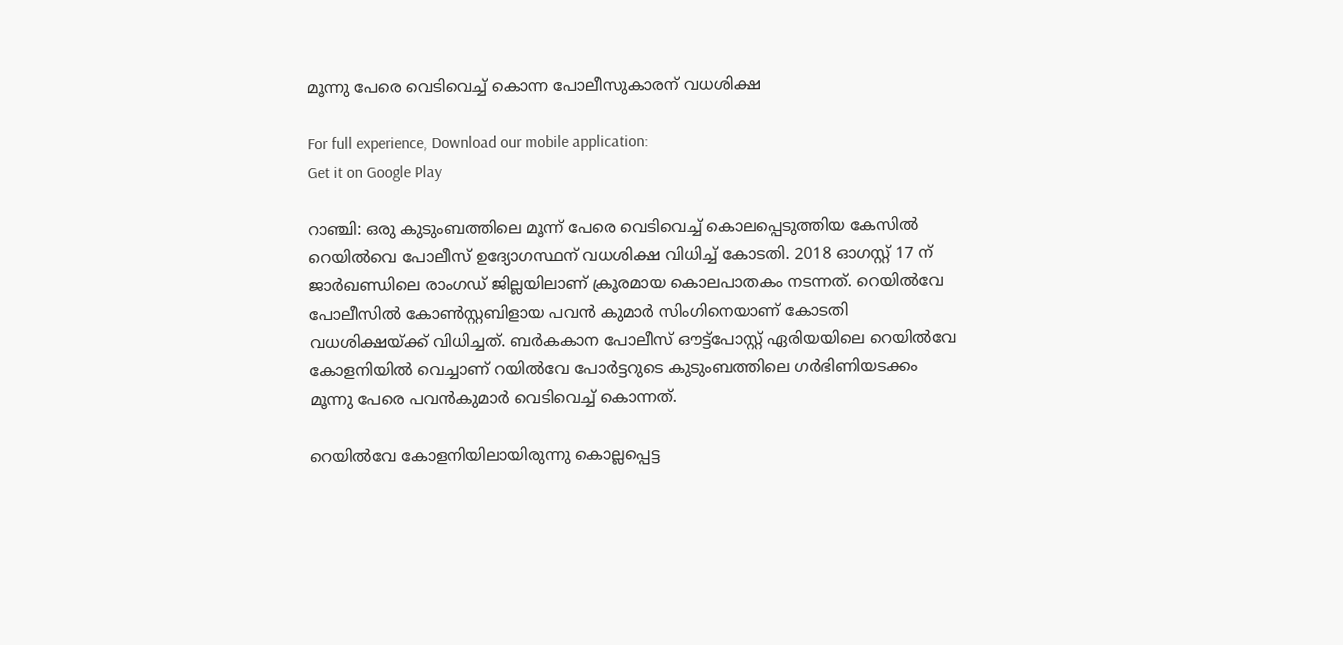മൂന്നു പേരെ വെടിവെച്ച് കൊന്ന പോലീസുകാരന് വധശിക്ഷ

For full experience, Download our mobile application:
Get it on Google Play

റാഞ്ചി: ഒരു കുടുംബത്തിലെ മൂന്ന് പേരെ വെടിവെച്ച് കൊലപ്പെടുത്തിയ കേസില്‍ റെയില്‍വെ പോലീസ് ഉദ്യോഗസ്ഥന് വധശിക്ഷ വിധിച്ച് കോടതി. 2018 ഓഗസ്റ്റ് 17 ന് ജാർഖണ്ഡിലെ രാംഗഡ് ജില്ലയിലാണ് ക്രൂരമായ കൊലപാതകം നടന്നത്. റെയില്‍വേ പോലീസില്‍ കോണ്‍സ്റ്റബിളായ പവൻ കുമാർ സിംഗിനെയാണ് കോടതി വധശിക്ഷയ്ക്ക് വിധിച്ചത്. ബർകകാന പോലീസ് ഔട്ട്‌പോസ്റ്റ് ഏരിയയിലെ റെയിൽവേ കോളനിയില്‍ വെച്ചാണ് റയില്‍വേ പോര്‍ട്ടറുടെ കുടുംബത്തിലെ ഗര്‍ഭിണിയടക്കം മൂന്നു പേരെ പവന്‍കുമാര്‍ വെടിവെച്ച് കൊന്നത്.

റെയില്‍വേ കോളനിയിലായിരുന്നു കൊല്ലപ്പെട്ട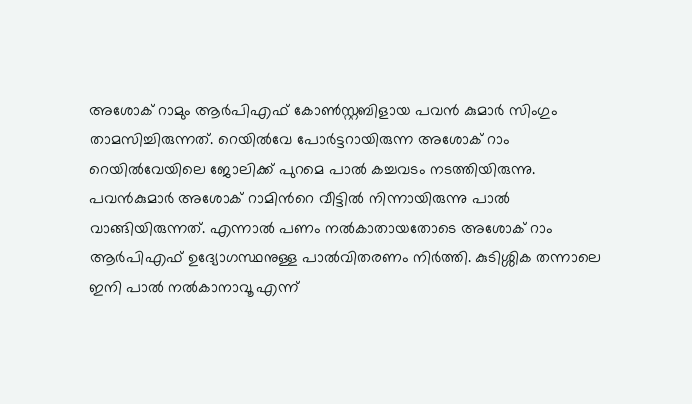അശോക് റാമും ആര്‍പിഎഫ് കോണ്‍സ്റ്റബിളായ പവന്‍ കുമാര്‍ സിംഗും താമസിച്ചിരുന്നത്. റെയിൽവേ പോർട്ടറായിരുന്ന അശോക് റാം റെയിൽവേയിലെ ജോലിക്ക് പുറമെ പാൽ കച്ചവടം നടത്തിയിരുന്നു. പവന്‍കുമാര്‍ അശോക് റാമിന്‍റെ വീട്ടില്‍ നിന്നായിരുന്നു പാല്‍ വാങ്ങിയിരുന്നത്. എന്നാല്‍ പണം നല്‍കാതായതോടെ അശോക് റാം ആര്‍പിഎഫ് ഉദ്യോഗസ്ഥനുള്ള പാല്‍വിതരണം നിര്‍ത്തി. കുടിശ്ശിക തന്നാലെ ഇനി പാല്‍ നല്‍കാനാവൂ എന്ന്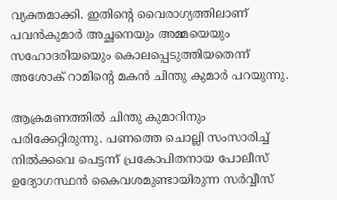വ്യക്തമാക്കി. ഇതിന്‍റെ വൈരാഗ്യത്തിലാണ് പവന്‍കുമാര്‍ അച്ഛനെയും അമ്മയെയും സഹോദരിയയെും കൊലപ്പെടുത്തിയതെന്ന് അശോക് റാമിന്‍റെ മകന്‍ ചിന്തു കുമാർ പറയുന്നു.

ആക്രമണത്തില്‍ ചിന്തു കുമാറിനും പരിക്കേറ്റിരുന്നു. പണത്തെ ചൊല്ലി സംസാരിച്ച് നില്‍ക്കവെ പെട്ടന്ന് പ്രകോപിതനായ പോലീസ് ഉദ്യോഗസ്ഥന്‍ കൈവശമുണ്ടായിരുന്ന സര്‍വ്വീസ്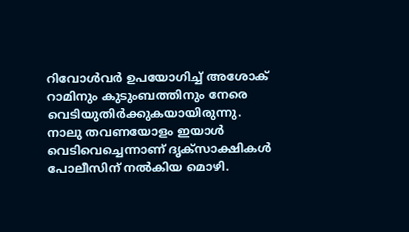റിവോള്‍വര്‍ ഉപയോഗിച്ച് അശോക് റാമിനും കുടുംബത്തിനും നേരെ വെടിയുതിര്‍ക്കുകയായിരുന്നു. നാലു തവണയോളം ഇയാള്‍ വെടിവെച്ചെന്നാണ് ദൃക്സാക്ഷികള്‍ പോലീസിന് നല്‍കിയ മൊഴി.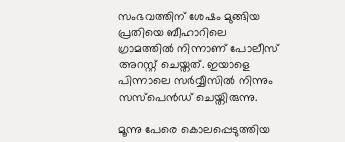സംഭവത്തിന് ശേഷം മുങ്ങിയ പ്രതിയെ ബീഹാറിലെ ഗ്രാമത്തിൽ നിന്നാണ് പോലീസ് അറസ്റ്റ് ചെയ്തത്. ഇയാളെ പിന്നാലെ സര്‍വ്വീസില്‍ നിന്നും സസ്പെൻഡ് ചെയ്തിരുന്നു.

മൂന്നു പേരെ കൊലപ്പെടുത്തിയ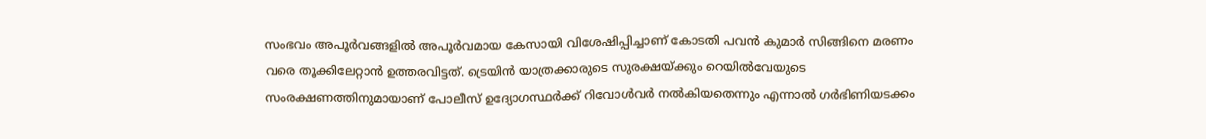സംഭവം അപൂർവങ്ങളിൽ അപൂർവമായ കേസായി വിശേഷിപ്പിച്ചാണ് കോടതി പവന്‍ കുമാര്‍ സിങ്ങിനെ മരണം വരെ തൂക്കിലേറ്റാൻ ഉത്തരവിട്ടത്. ട്രെയിന്‍ യാത്രക്കാരുടെ സുരക്ഷയ്ക്കും റെയിൽവേയുടെ സംരക്ഷണത്തിനുമായാണ് പോലീസ് ഉദ്യോഗസ്ഥര്‍ക്ക് റിവോൾവർ നൽകിയതെന്നും എന്നാൽ ഗർഭിണിയടക്കം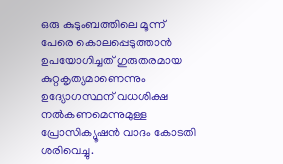ഒരു കുടുംബത്തിലെ മൂന്ന് പേരെ കൊലപ്പെടുത്താൻ ഉപയോഗിച്ചത് ഗുരുതരമായ കുറ്റകൃത്യമാണെന്നും ഉദ്യോഗസ്ഥന് വധശിക്ഷ നൽകണമെന്നുമുള്ള പ്രോസിക്യൂഷൻ വാദം കോടതി ശരിവെച്ചു.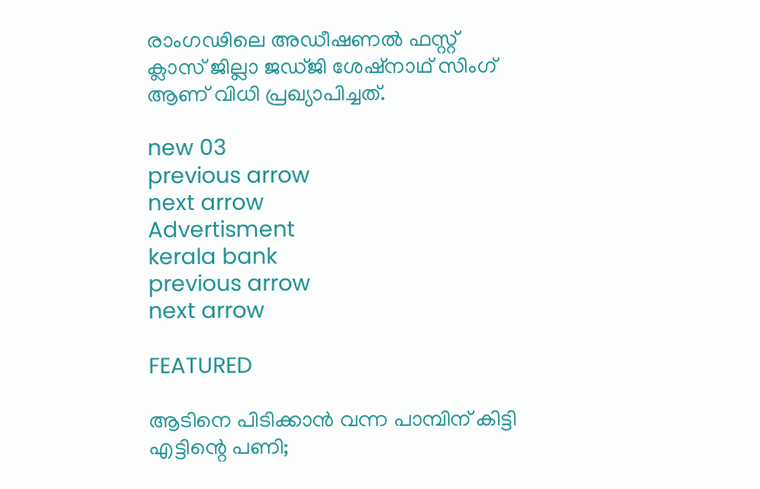രാംഗഢിലെ അഡീഷണൽ ഫസ്റ്റ് ക്ലാസ് ജില്ലാ ജഡ്ജി ശേഷ്‌നാഥ് സിംഗ് ആണ് വിധി പ്രഖ്യാപിച്ചത്.

new 03
previous arrow
next arrow
Advertisment
kerala bank
previous arrow
next arrow

FEATURED

ആടിനെ പിടിക്കാൻ വന്ന പാമ്പിന് കിട്ടി എട്ടിന്റെ പണി;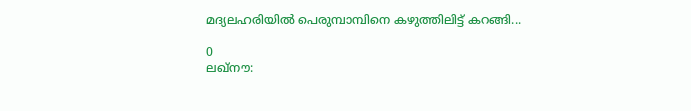മദ്യലഹരിയിൽ പെരുമ്പാമ്പിനെ കഴുത്തിലിട്ട് കറങ്ങി...

0
ലഖ്‌നൗ: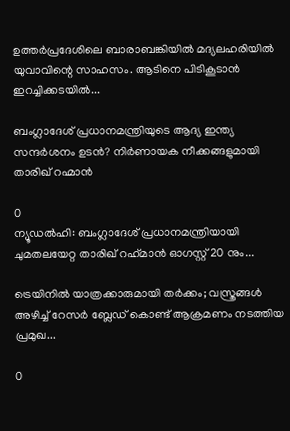ഉത്തര്‍പ്രദേശിലെ ബാരാബങ്കിയില്‍ മദ്യലഹരിയില്‍ യുവാവിന്റെ സാഹസം. ആടിനെ പിടികൂടാന്‍ ഇറച്ചിക്കടയില്‍...

ബംഗ്ലാദേശ് പ്രധാനമന്ത്രിയുടെ ആദ്യ ഇന്ത്യ സന്ദർശനം ഉടൻ? നിർണായക നീക്കങ്ങളുമായി താരിഖ് റഹ്മാൻ

0
ന്യൂഡല്‍ഹി: ബംഗ്ലാദേശ് പ്രധാനമന്ത്രിയായി ചുമതലയേറ്റ താരിഖ് റഹ്‌മാന്‍ ഓഗസ്റ്റ് 20 നും...

ട്രെയിനിൽ യാത്രക്കാരുമായി തർക്കം; വസ്ത്രങ്ങൾ അഴിച്ച് റേസർ ബ്ലേഡ് കൊണ്ട് ആക്രമണം നടത്തിയ പ്രമുഖ...

0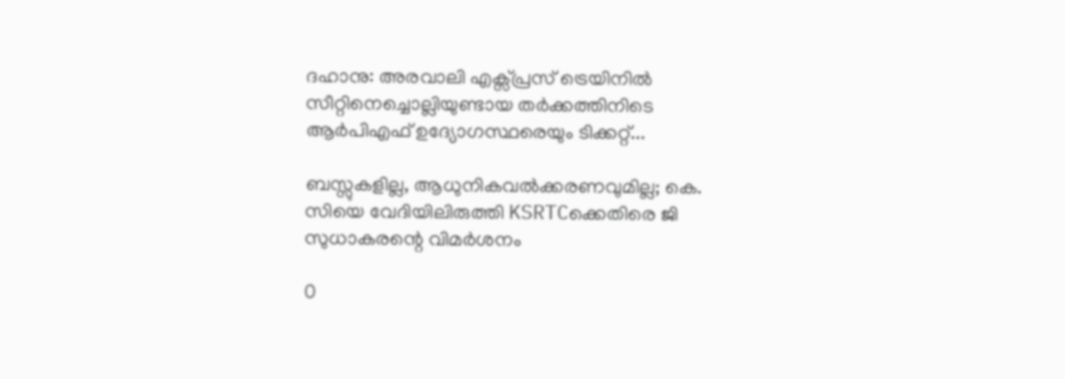ദഹാനു: അരവാലി എക്സ്പ്രസ് ട്രെയിനിൽ സീറ്റിനെച്ചൊല്ലിയുണ്ടായ തർക്കത്തിനിടെ ആർപിഎഫ് ഉദ്യോഗസ്ഥരെയും ടിക്കറ്റ്...

ബസ്സുകളില്ല, ആധുനികവൽക്കരണവുമില്ല; കെ. സിയെ വേദിയിലിരുത്തി KSRTCക്കെതിരെ ജി സുധാകരന്റെ വിമർശനം

0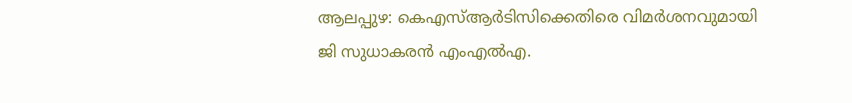ആലപ്പുഴ: കെഎസ്ആര്‍ടിസിക്കെതിരെ വിമര്‍ശനവുമായി ജി സുധാകരന്‍ എംഎല്‍എ.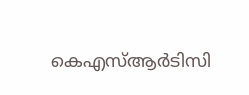കെഎസ്ആര്‍ടിസി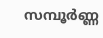സമ്പൂര്‍ണ്ണ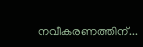നവീകരണത്തിന്...